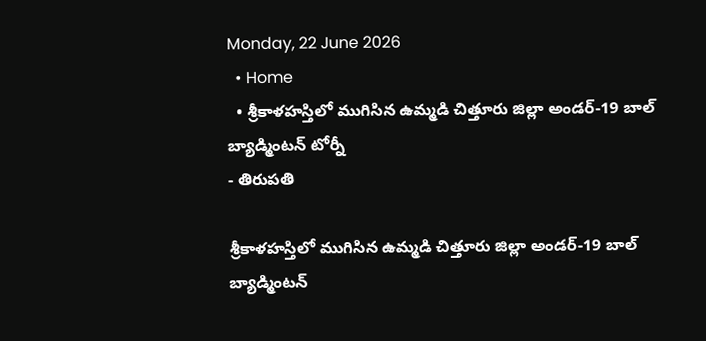Monday, 22 June 2026
  • Home
  • శ్రీకాళహస్తిలో ముగిసిన ఉమ్మడి చిత్తూరు జిల్లా అండర్-19 బాల్ బ్యాడ్మింటన్ టోర్నీ
- తిరుపతి

శ్రీకాళహస్తిలో ముగిసిన ఉమ్మడి చిత్తూరు జిల్లా అండర్-19 బాల్ బ్యాడ్మింటన్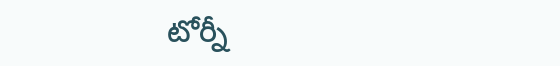టోర్నీ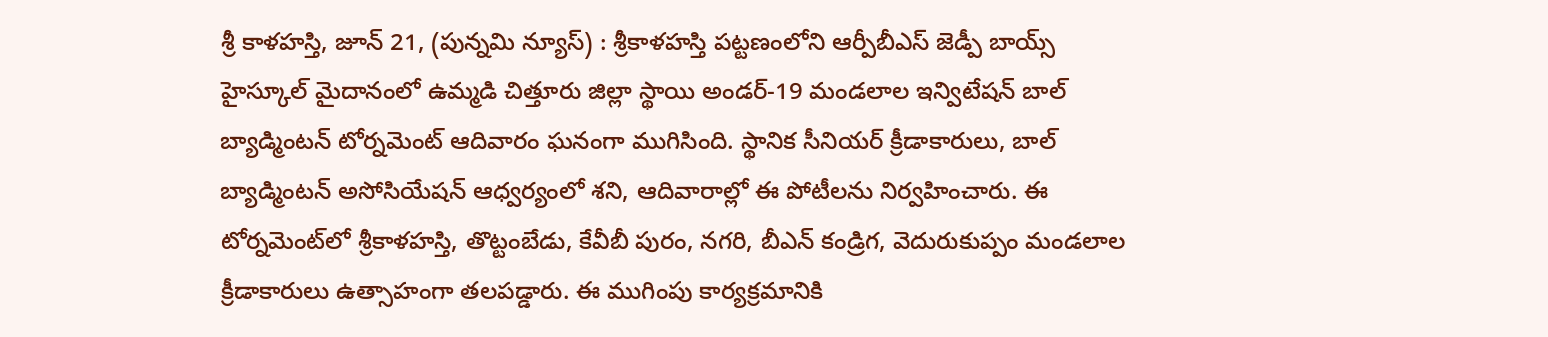శ్రీ కాళహస్తి, జూన్ 21, (పున్నమి న్యూస్) : శ్రీకాళహస్తి పట్టణంలోని ఆర్పీబీఎస్ జెడ్పీ బాయ్స్ హైస్కూల్ మైదానంలో ఉమ్మడి చిత్తూరు జిల్లా స్థాయి అండర్-19 మండలాల ఇన్విటేషన్ బాల్ బ్యాడ్మింటన్ టోర్నమెంట్ ఆదివారం ఘనంగా ముగిసింది. స్థానిక సీనియర్ క్రీడాకారులు, బాల్ బ్యాడ్మింటన్ అసోసియేషన్ ఆధ్వర్యంలో శని, ఆదివారాల్లో ఈ పోటీలను నిర్వహించారు. ఈ టోర్నమెంట్‌లో శ్రీకాళహస్తి, తొట్టంబేడు, కేవీబీ పురం, నగరి, బీఎన్ కండ్రిగ, వెదురుకుప్పం మండలాల క్రీడాకారులు ఉత్సాహంగా తలపడ్డారు. ఈ ముగింపు కార్యక్రమానికి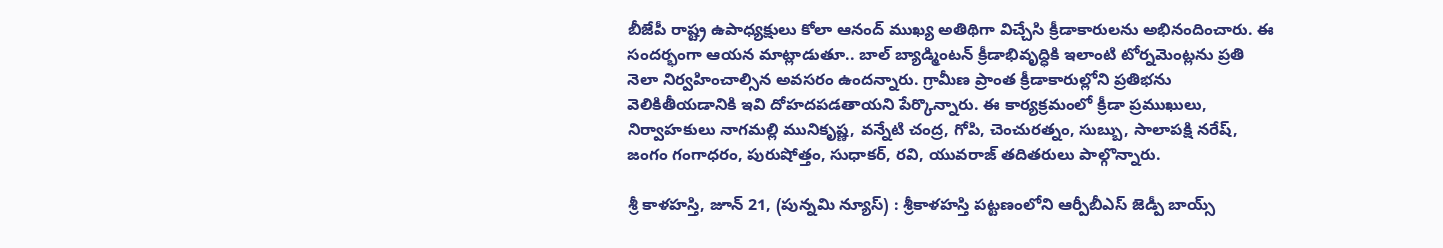బీజేపీ రాష్ట్ర ఉపాధ్యక్షులు కోలా ఆనంద్ ముఖ్య అతిథిగా విచ్చేసి క్రీడాకారులను అభినందించారు. ఈ సందర్భంగా ఆయన మాట్లాడుతూ.. బాల్ బ్యాడ్మింటన్ క్రీడాభివృద్ధికి ఇలాంటి టోర్నమెంట్లను ప్రతి నెలా నిర్వహించాల్సిన అవసరం ఉందన్నారు. గ్రామీణ ప్రాంత క్రీడాకారుల్లోని ప్రతిభను వెలికితీయడానికి ఇవి దోహదపడతాయని పేర్కొన్నారు. ఈ కార్యక్రమంలో క్రీడా ప్రముఖులు, నిర్వాహకులు నాగమల్లి మునికృష్ణ, వన్నేటి చంద్ర, గోపి, చెంచురత్నం, సుబ్బు, సాలాపక్షి నరేష్, జంగం గంగాధరం, పురుషోత్తం, సుధాకర్, రవి, యువరాజ్ తదితరులు పాల్గొన్నారు.

శ్రీ కాళహస్తి, జూన్ 21, (పున్నమి న్యూస్) : శ్రీకాళహస్తి పట్టణంలోని ఆర్పీబీఎస్ జెడ్పీ బాయ్స్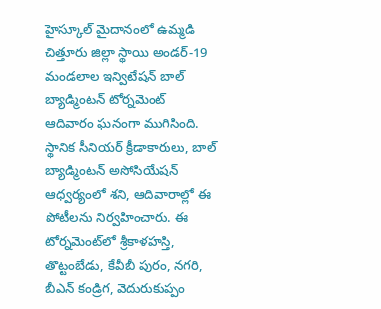హైస్కూల్ మైదానంలో ఉమ్మడి చిత్తూరు జిల్లా స్థాయి అండర్-19 మండలాల ఇన్విటేషన్ బాల్ బ్యాడ్మింటన్ టోర్నమెంట్ ఆదివారం ఘనంగా ముగిసింది. స్థానిక సీనియర్ క్రీడాకారులు, బాల్ బ్యాడ్మింటన్ అసోసియేషన్ ఆధ్వర్యంలో శని, ఆదివారాల్లో ఈ పోటీలను నిర్వహించారు. ఈ టోర్నమెంట్‌లో శ్రీకాళహస్తి, తొట్టంబేడు, కేవీబీ పురం, నగరి, బీఎన్ కండ్రిగ, వెదురుకుప్పం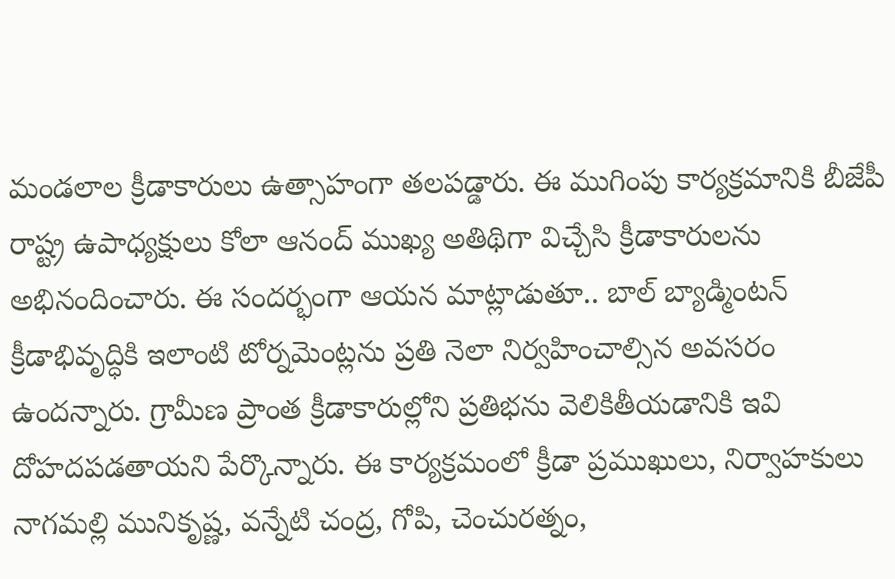మండలాల క్రీడాకారులు ఉత్సాహంగా తలపడ్డారు. ఈ ముగింపు కార్యక్రమానికి బీజేపీ రాష్ట్ర ఉపాధ్యక్షులు కోలా ఆనంద్ ముఖ్య అతిథిగా విచ్చేసి క్రీడాకారులను అభినందించారు. ఈ సందర్భంగా ఆయన మాట్లాడుతూ.. బాల్ బ్యాడ్మింటన్ క్రీడాభివృద్ధికి ఇలాంటి టోర్నమెంట్లను ప్రతి నెలా నిర్వహించాల్సిన అవసరం ఉందన్నారు. గ్రామీణ ప్రాంత క్రీడాకారుల్లోని ప్రతిభను వెలికితీయడానికి ఇవి దోహదపడతాయని పేర్కొన్నారు. ఈ కార్యక్రమంలో క్రీడా ప్రముఖులు, నిర్వాహకులు నాగమల్లి మునికృష్ణ, వన్నేటి చంద్ర, గోపి, చెంచురత్నం,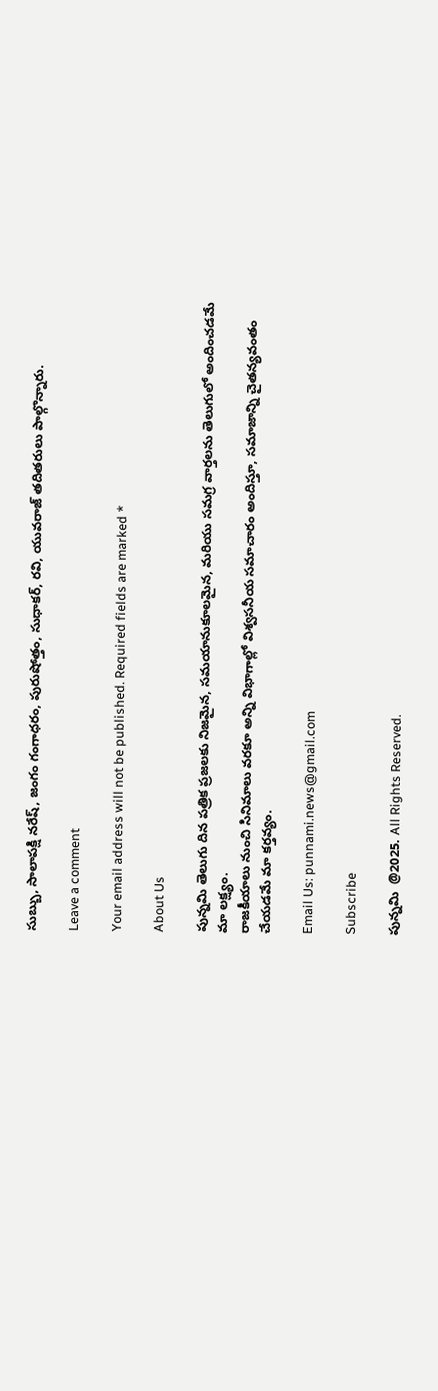సుబ్బు, సాలాపక్షి నరేష్, జంగం గంగాధరం, పురుషోత్తం, సుధాకర్, రవి, యువరాజ్ తదితరులు పాల్గొన్నారు.

Leave a comment

Your email address will not be published. Required fields are marked *

About Us

పున్నమి తెలుగు దిన పత్రిక ప్రజలకు నిజమైన, సమయానుకూలమైన, మరియు సమగ్ర వార్తలను తెలుగులో అందించడమే మా లక్ష్యం.
రాజకీయాలు నుంచి సినిమాలు వరకూ అన్ని విభాగాల్లో విశ్వసనీయ సమాచారం అందిస్తూ, సమాజాన్ని చైతన్యవంతం చేయడమే మా కర్తవ్యం.

Email Us: punnami.news@gmail.com

Subscribe

పున్నమి  @2025. All Rights Reserved.